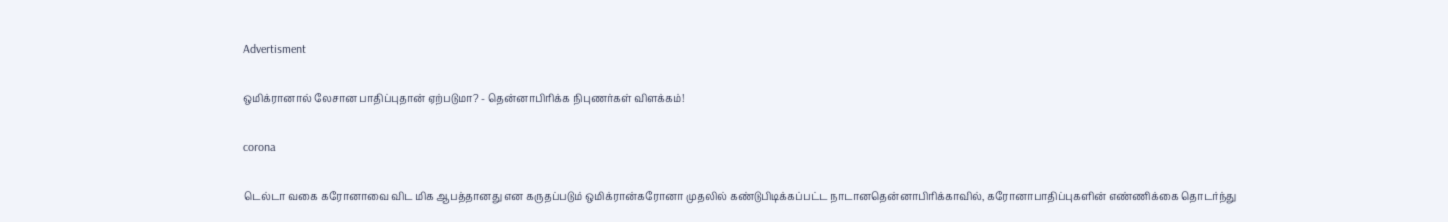Advertisment

ஒமிக்ரானால் லேசான பாதிப்புதான் ஏற்படுமா? - தென்னாபிரிக்க நிபுணர்கள் விளக்கம்!

corona

டெல்டா வகை கரோனாவை விட மிக ஆபத்தானது என கருதப்படும் ஒமிக்ரான்கரோனா முதலில் கண்டுபிடிக்கப்பட்ட நாடானதென்னாபிரிக்காவில், கரோனாபாதிப்புகளின் எண்ணிக்கை தொடர்ந்து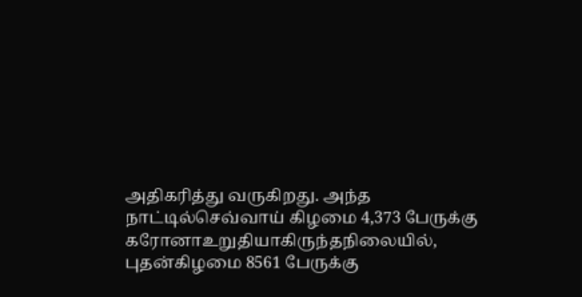அதிகரித்து வருகிறது. அந்த நாட்டில்செவ்வாய் கிழமை 4,373 பேருக்கு கரோனாஉறுதியாகிருந்தநிலையில், புதன்கிழமை 8561 பேருக்கு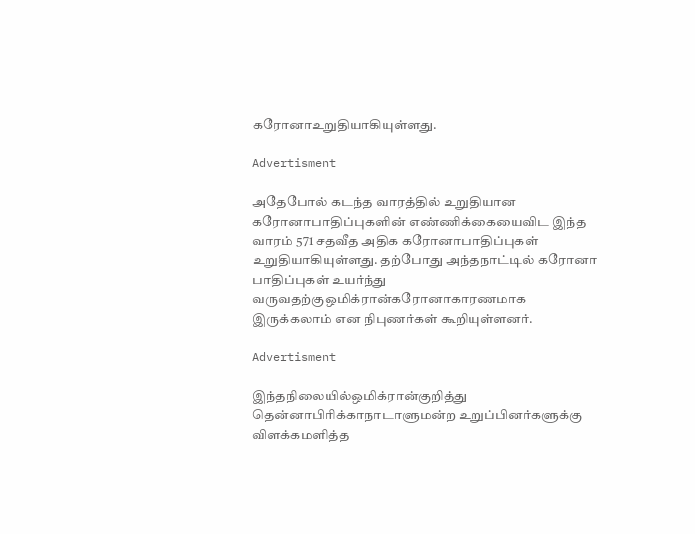கரோனாஉறுதியாகியுள்ளது.

Advertisment

அதேபோல் கடந்த வாரத்தில் உறுதியான கரோனாபாதிப்புகளின் எண்ணிக்கையைவிட இந்த வாரம் 571 சதவீத அதிக கரோனாபாதிப்புகள் உறுதியாகியுள்ளது. தற்போது அந்தநாட்டில் கரோனா பாதிப்புகள் உயர்ந்து வருவதற்குஒமிக்ரான்கரோனாகாரணமாக இருக்கலாம் என நிபுணர்கள் கூறியுள்ளனர்.

Advertisment

இந்தநிலையில்ஒமிக்ரான்குறித்து தென்னாபிரிக்காநாடாளுமன்ற உறுப்பினர்களுக்கு விளக்கமளித்த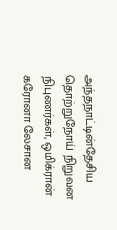அந்தநாட்டின்தேசிய தொற்றுநோய் நிறுவன நிபுணர்கள், ஒமிக்ரான் கரோனா லேசான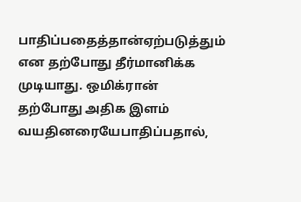பாதிப்பதைத்தான்ஏற்படுத்தும் என தற்போது தீர்மானிக்க முடியாது. ஒமிக்ரான் தற்போது அதிக இளம் வயதினரையேபாதிப்பதால்,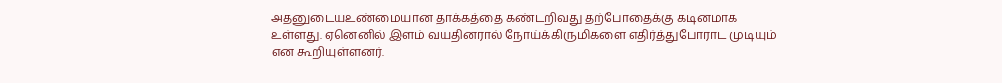அதனுடையஉண்மையான தாக்கத்தை கண்டறிவது தற்போதைக்கு கடினமாக உள்ளது. ஏனெனில் இளம் வயதினரால் நோய்க்கிருமிகளை எதிர்த்துபோராட முடியும் என கூறியுள்ளனர்.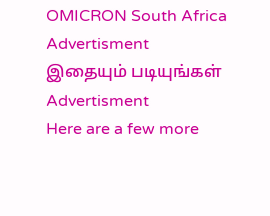OMICRON South Africa
Advertisment
இதையும் படியுங்கள்
Advertisment
Here are a few more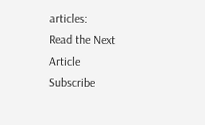articles:
Read the Next Article
Subscribe